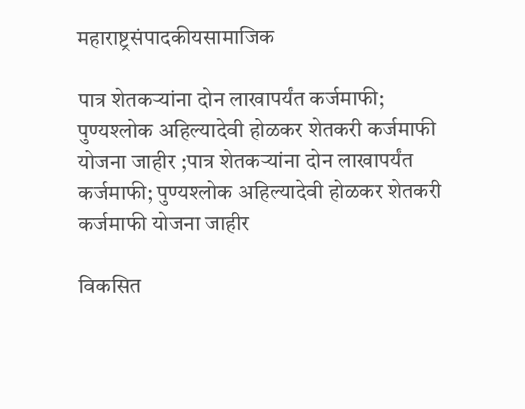महाराष्ट्रसंपादकीयसामाजिक

पात्र शेतकऱ्यांना दोन लाखापर्यंत कर्जमाफी; पुण्यश्लोक अहिल्यादेवी होळकर शेतकरी कर्जमाफी योजना जाहीर ;पात्र शेतकऱ्यांना दोन लाखापर्यंत कर्जमाफी; पुण्यश्लोक अहिल्यादेवी होळकर शेतकरी कर्जमाफी योजना जाहीर

विकसित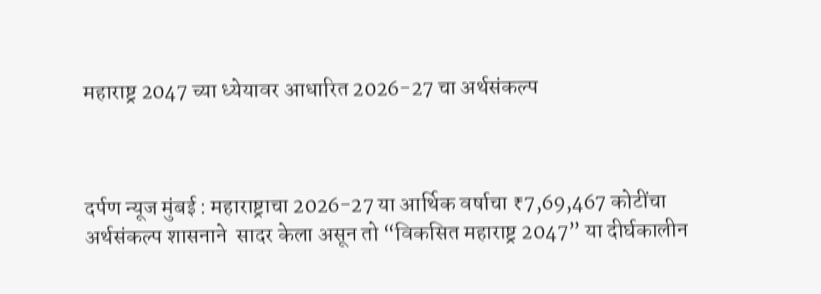महाराष्ट्र 2047 च्या ध्येयावर आधारित 2026-27 चा अर्थसंकल्प



दर्पण न्यूज मुंबई : महाराष्ट्राचा 2026-27 या आर्थिक वर्षाचा ₹7,69,467 कोटींचा अर्थसंकल्प शासनाने  सादर केला असून तो “विकसित महाराष्ट्र 2047” या दीर्घकालीन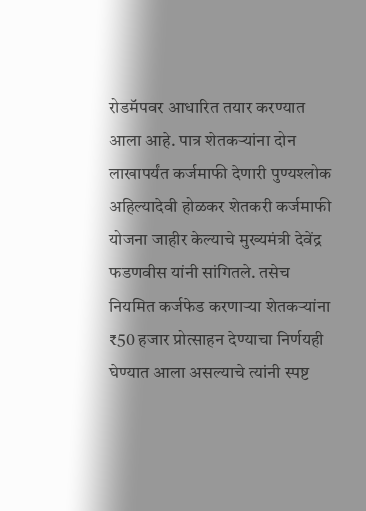रोडमॅपवर आधारित तयार करण्यात आला आहे. पात्र शेतकऱ्यांना दोन लाखापर्यंत कर्जमाफी देणारी पुण्यश्लोक अहिल्यादेवी होळकर शेतकरी कर्जमाफी योजना जाहीर केल्याचे मुख्यमंत्री देवेंद्र फडणवीस यांनी सांगितले. तसेच नियमित कर्जफेड करणाऱ्या शेतकऱ्यांना ₹50 हजार प्रोत्साहन देण्याचा निर्णयही घेण्यात आला असल्याचे त्यांनी स्पष्ट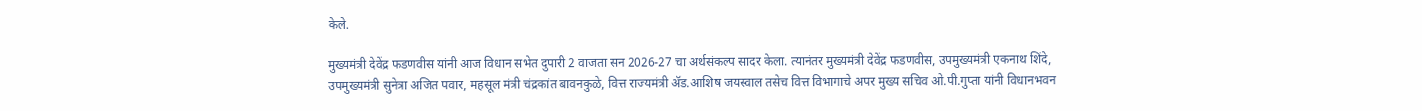केले.

मुख्यमंत्री देवेंद्र फडणवीस यांनी आज विधान सभेत दुपारी 2 वाजता सन 2026-27 चा अर्थसंकल्प सादर केला. त्यानंतर मुख्यमंत्री देवेंद्र फडणवीस, उपमुख्यमंत्री एकनाथ शिंदे, उपमुख्यमंत्री सुनेत्रा अजित पवार, महसूल मंत्री चंद्रकांत बावनकुळे, वित्त राज्यमंत्री ॲड.आशिष जयस्वाल तसेच वित्त विभागाचे अपर मुख्य सचिव ओ.पी.गुप्ता यांनी विधानभवन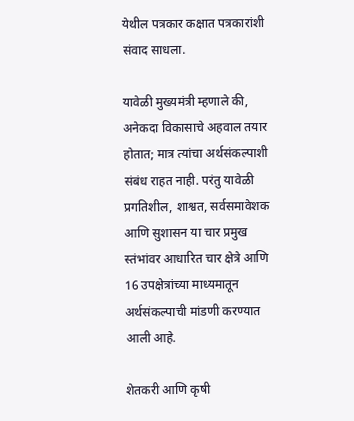येथील पत्रकार कक्षात पत्रकारांशी संवाद साधला.

यावेळी मुख्यमंत्री म्हणाले की, अनेकदा विकासाचे अहवाल तयार होतात; मात्र त्यांचा अर्थसंकल्पाशी संबंध राहत नाही. परंतु यावेळी प्रगतिशील, शाश्वत, सर्वसमावेशक आणि सुशासन या चार प्रमुख स्तंभांवर आधारित चार क्षेत्रे आणि 16 उपक्षेत्रांच्या माध्यमातून अर्थसंकल्पाची मांडणी करण्यात आली आहे.

शेतकरी आणि कृषी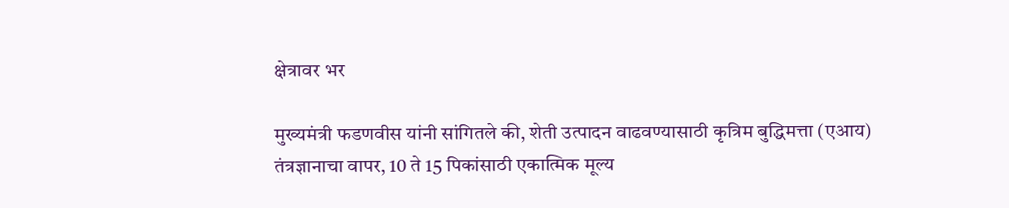क्षेत्रावर भर

मुख्यमंत्री फडणवीस यांनी सांगितले की, शेती उत्पादन वाढवण्यासाठी कृत्रिम बुद्धिमत्ता (एआय) तंत्रज्ञानाचा वापर, 10 ते 15 पिकांसाठी एकात्मिक मूल्य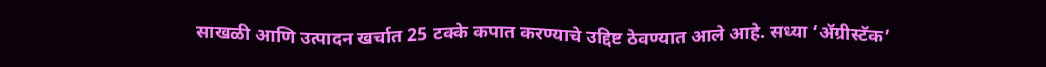साखळी आणि उत्पादन खर्चात 25 टक्के कपात करण्याचे उद्दिष्ट ठेवण्यात आले आहे. सध्या ‘ॲग्रीस्टॅक’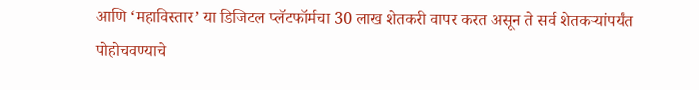आणि ‘महाविस्तार’ या डिजिटल प्लॅटफॉर्मचा 30 लाख शेतकरी वापर करत असून ते सर्व शेतकऱ्यांपर्यंत पोहोचवण्याचे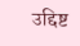उद्दिष्ट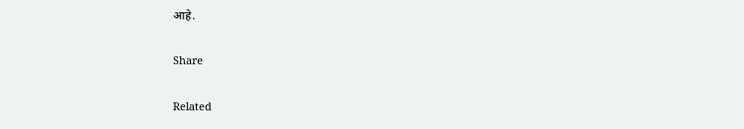आहे.

Share

Related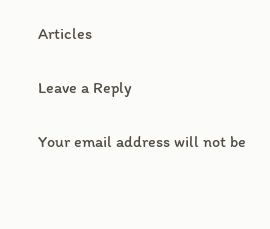Articles

Leave a Reply

Your email address will not be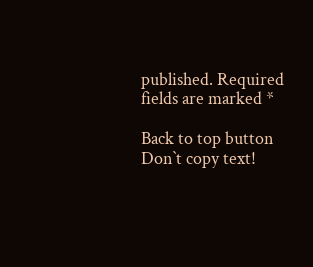published. Required fields are marked *

Back to top button
Don`t copy text!